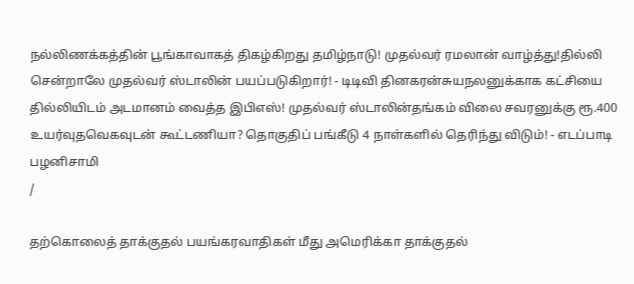நல்லிணக்கத்தின் பூங்காவாகத் திகழ்கிறது தமிழ்நாடு! முதல்வர் ரமலான் வாழ்த்து!தில்லி சென்றாலே முதல்வர் ஸ்டாலின் பயப்படுகிறார்! - டிடிவி தினகரன்சுயநலனுக்காக கட்சியை தில்லியிடம் அடமானம் வைத்த இபிஎஸ்! முதல்வர் ஸ்டாலின்தங்கம் விலை சவரனுக்கு ரூ.400 உயர்வுதவெகவுடன் கூட்டணியா? தொகுதிப் பங்கீடு 4 நாள்களில் தெரிந்து விடும்! - எடப்பாடி பழனிசாமி
/

தற்கொலைத் தாக்குதல் பயங்கரவாதிகள் மீது அமெரிக்கா தாக்குதல்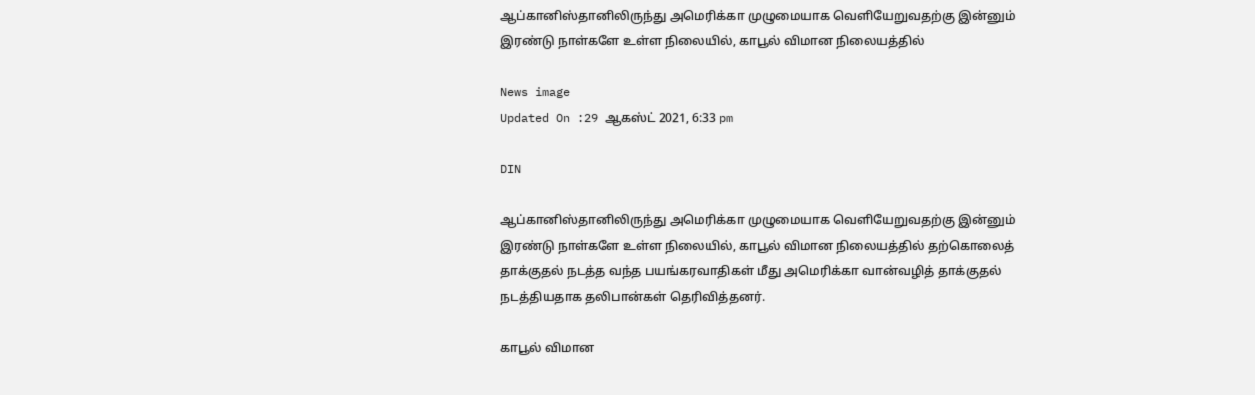ஆப்கானிஸ்தானிலிருந்து அமெரிக்கா முழுமையாக வெளியேறுவதற்கு இன்னும் இரண்டு நாள்களே உள்ள நிலையில், காபூல் விமான நிலையத்தில்

News image
Updated On :29 ஆகஸ்ட் 2021, 6:33 pm

DIN

ஆப்கானிஸ்தானிலிருந்து அமெரிக்கா முழுமையாக வெளியேறுவதற்கு இன்னும் இரண்டு நாள்களே உள்ள நிலையில், காபூல் விமான நிலையத்தில் தற்கொலைத் தாக்குதல் நடத்த வந்த பயங்கரவாதிகள் மீது அமெரிக்கா வான்வழித் தாக்குதல் நடத்தியதாக தலிபான்கள் தெரிவித்தனர்.

காபூல் விமான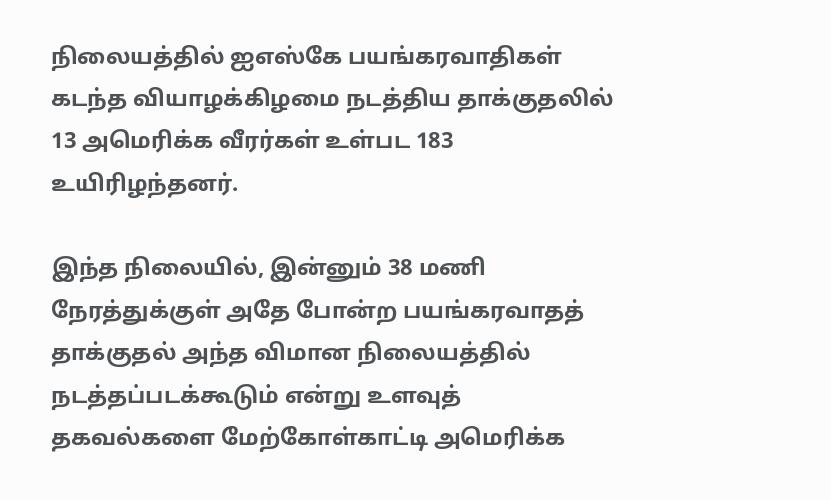நிலையத்தில் ஐஎஸ்கே பயங்கரவாதிகள் கடந்த வியாழக்கிழமை நடத்திய தாக்குதலில் 13 அமெரிக்க வீரர்கள் உள்பட 183 உயிரிழந்தனர்.

இந்த நிலையில், இன்னும் 38 மணி நேரத்துக்குள் அதே போன்ற பயங்கரவாதத் தாக்குதல் அந்த விமான நிலையத்தில் நடத்தப்படக்கூடும் என்று உளவுத் தகவல்களை மேற்கோள்காட்டி அமெரிக்க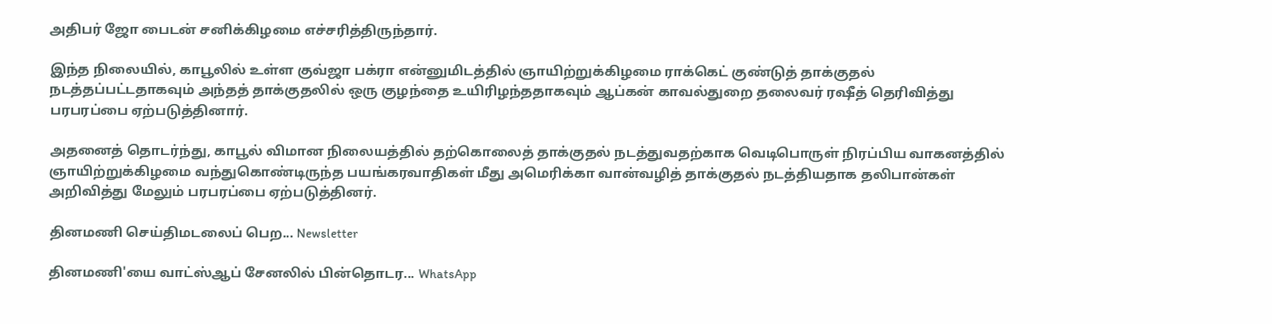அதிபர் ஜோ பைடன் சனிக்கிழமை எச்சரித்திருந்தார்.

இந்த நிலையில், காபூலில் உள்ள குவ்ஜா பக்ரா என்னுமிடத்தில் ஞாயிற்றுக்கிழமை ராக்கெட் குண்டுத் தாக்குதல் நடத்தப்பட்டதாகவும் அந்தத் தாக்குதலில் ஒரு குழந்தை உயிரிழந்ததாகவும் ஆப்கன் காவல்துறை தலைவர் ரஷீத் தெரிவித்து பரபரப்பை ஏற்படுத்தினார்.

அதனைத் தொடர்ந்து, காபூல் விமான நிலையத்தில் தற்கொலைத் தாக்குதல் நடத்துவதற்காக வெடிபொருள் நிரப்பிய வாகனத்தில் ஞாயிற்றுக்கிழமை வந்துகொண்டிருந்த பயங்கரவாதிகள் மீது அமெரிக்கா வான்வழித் தாக்குதல் நடத்தியதாக தலிபான்கள் அறிவித்து மேலும் பரபரப்பை ஏற்படுத்தினர்.

தினமணி செய்திமடலைப் பெற... Newsletter

தினமணி'யை வாட்ஸ்ஆப் சேனலில் பின்தொடர... WhatsApp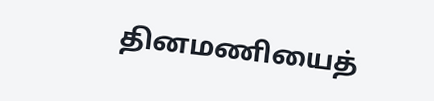தினமணியைத்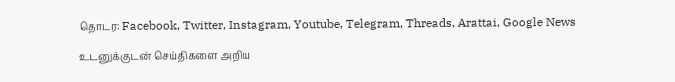தொடர: Facebook, Twitter, Instagram, Youtube, Telegram, Threads, Arattai, Google News

உடனுக்குடன் செய்திகளை அறிய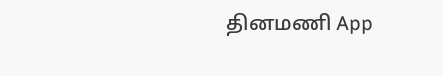தினமணி App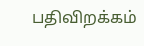பதிவிறக்கம்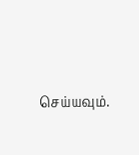செய்யவும்.